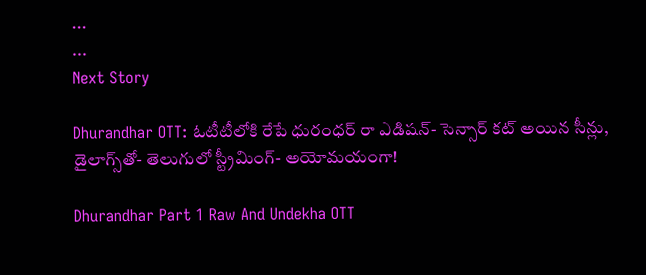...
...
Next Story

Dhurandhar OTT: ఓటీటీలోకి రేపే ధురంధర్ రా ఎడిషన్- సెన్సార్ కట్ అయిన సీన్లు, డైలాగ్స్‌తో- తెలుగులో స్ట్రీమింగ్- అయోమయంగా!

Dhurandhar Part 1 Raw And Undekha OTT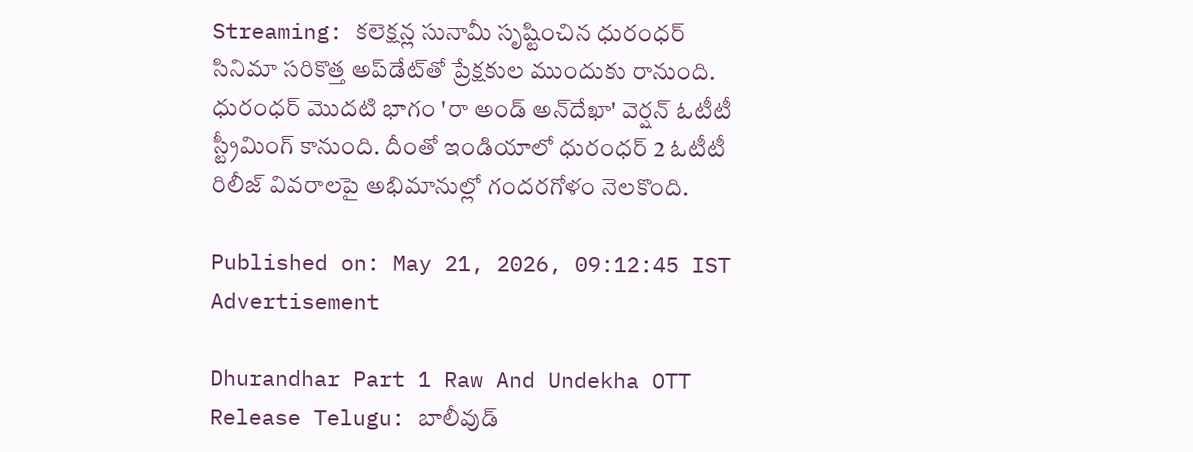Streaming: కలెక్షన్ల సునామీ సృష్టించిన ధురంధర్ సినిమా సరికొత్త అప్‌డేట్‌తో ప్రేక్షకుల ముందుకు రానుంది. ధురంధర్ మొదటి భాగం 'రా అండ్ అన్‌దేఖా' వెర్షన్ ఓటీటీ స్ట్రీమింగ్ కానుంది. దీంతో ఇండియాలో ధురంధర్ 2 ఓటీటీ రిలీజ్ వివరాలపై అభిమానుల్లో గందరగోళం నెలకొంది.

Published on: May 21, 2026, 09:12:45 IST
Advertisement

Dhurandhar Part 1 Raw And Undekha OTT Release Telugu: బాలీవుడ్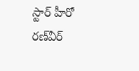స్టార్ హీరో రణ్‌వీర్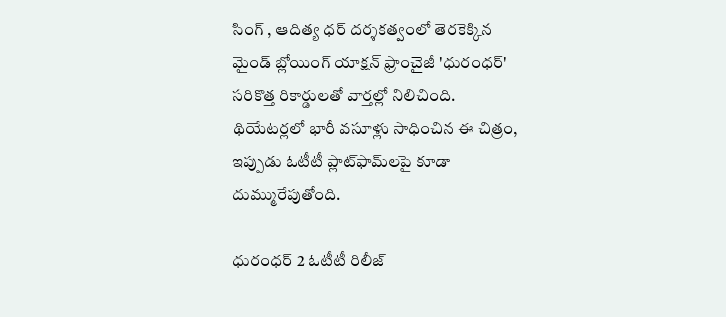సింగ్ , ఆదిత్య ధర్ దర్శకత్వంలో తెరకెక్కిన మైండ్ బ్లోయింగ్ యాక్షన్ ఫ్రాంచైజీ 'ధురంధర్' సరికొత్త రికార్డులతో వార్తల్లో నిలిచింది. థియేటర్లలో భారీ వసూళ్లు సాధించిన ఈ చిత్రం, ఇప్పుడు ఓటీటీ ప్లాట్‌ఫామ్‌లపై కూడా దుమ్మురేపుతోంది.

ధురంధర్ 2 ఓటీటీ రిలీజ్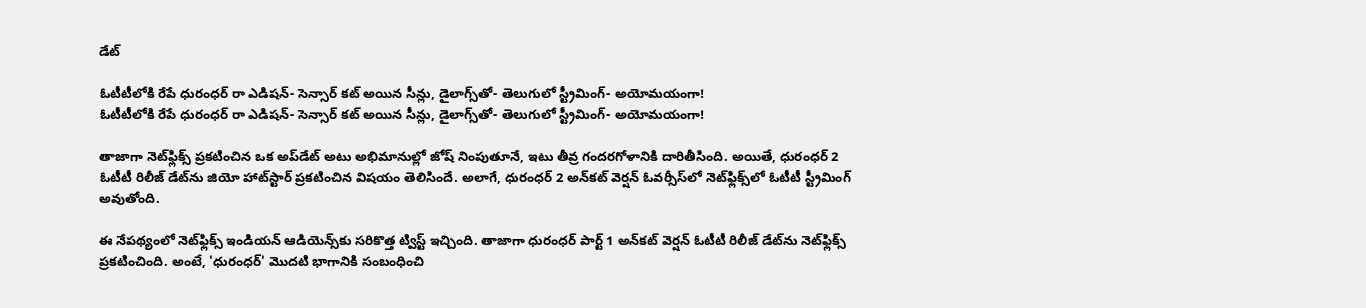డేట్‌

ఓటీటీలోకి రేపే ధురంధర్ రా ఎడిషన్- సెన్సార్ కట్ అయిన సీన్లు, డైలాగ్స్‌తో- తెలుగులో స్ట్రీమింగ్- అయోమయంగా!
ఓటీటీలోకి రేపే ధురంధర్ రా ఎడిషన్- సెన్సార్ కట్ అయిన సీన్లు, డైలాగ్స్‌తో- తెలుగులో స్ట్రీమింగ్- అయోమయంగా!

తాజాగా నెట్‌ఫ్లిక్స్ ప్రకటించిన ఒక అప్‌డేట్ అటు అభిమానుల్లో జోష్ నింపుతూనే, ఇటు తీవ్ర గందరగోళానికి దారితీసింది. అయితే, ధురంధర్ 2 ఓటీటీ రిలీజ్ డేట్‌ను జియో హాట్‌స్టార్ ప్రకటించిన విషయం తెలిసిందే. అలాగే, ధురంధర్ 2 అన్‌కట్ వెర్షన్ ఓవర్సీస్‌లో నెట్‌ఫ్లిక్స్‌లో ఓటీటీ స్ట్రీమింగ్ అవుతోంది.

ఈ నేపథ్యంలో నెట్‌ఫ్లిక్స్ ఇండియన్ ఆడియెన్స్‌కు సరికొత్త ట్విస్ట్ ఇచ్చింది. తాజాగా ధురంధర్ పార్ట్ 1 అన్‌కట్ వెర్షన్ ఓటీటీ రిలీజ్ డేట్‌ను నెట్‌ఫ్లిక్స్ ప్రకటించింది. అంటే, 'ధురంధర్' మొదటి భాగానికి సంబంధించి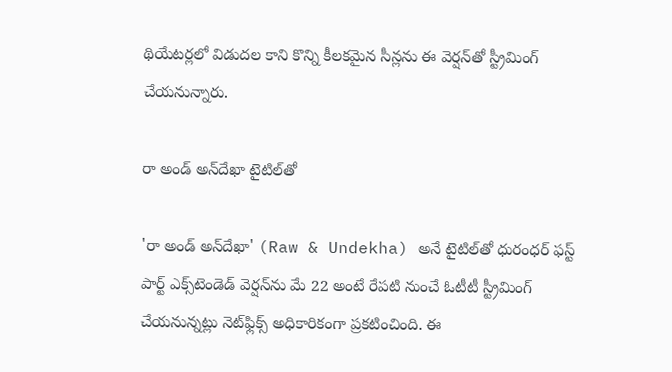థియేటర్లలో విడుదల కాని కొన్ని కీలకమైన సీన్లను ఈ వెర్షన్‌తో స్ట్రీమింగ్ చేయనున్నారు.

రా అండ్ అన్‌దేఖా టైటిల్‌తో

'రా అండ్ అన్‌దేఖా' (Raw & Undekha) అనే టైటిల్‌తో ధురంధర్ ఫస్ట్ పార్ట్ ఎక్స్‌టెండెడ్ వెర్షన్‌ను మే 22 అంటే రేపటి నుంచే ఓటీటీ స్ట్రీమింగ్ చేయనున్నట్లు నెట్‌ఫ్లిక్స్ అధికారికంగా ప్రకటించింది. ఈ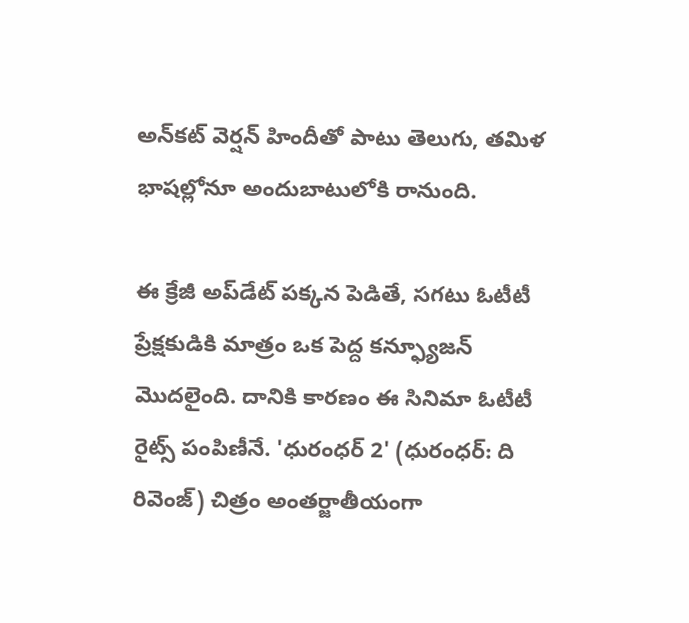అన్‌కట్ వెర్షన్ హిందీతో పాటు తెలుగు, తమిళ భాషల్లోనూ అందుబాటులోకి రానుంది.

ఈ క్రేజీ అప్‌డేట్ పక్కన పెడితే, సగటు ఓటీటీ ప్రేక్షకుడికి మాత్రం ఒక పెద్ద కన్ఫ్యూజన్ మొదలైంది. దానికి కారణం ఈ సినిమా ఓటీటీ రైట్స్ పంపిణీనే. 'ధురంధర్ 2' (ధురంధర్: ది రివెంజ్) చిత్రం అంతర్జాతీయంగా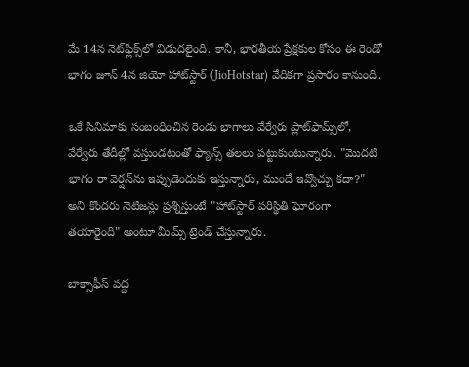మే 14న నెట్‌ఫ్లిక్స్‌లో విడుదలైంది. కానీ, భారతీయ ప్రేక్షకుల కోసం ఈ రెండో భాగం జూన్ 4న జియో హాట్‌స్టార్ (JioHotstar) వేదికగా ప్రసారం కానుంది.

ఒకే సినిమాకు సంబంధించిన రెండు భాగాలు వేర్వేరు ప్లాట్‌ఫామ్స్‌లో, వేర్వేరు తేదీల్లో వస్తుండటంతో ఫ్యాన్స్ తలలు పట్టుకుంటున్నారు. "మొదటి భాగం రా వెర్షన్‌ను ఇప్పుడెందుకు ఇస్తున్నారు, ముందే ఇవ్వొచ్చు కదా?" అని కొందరు నెటిజన్లు ప్రశ్నిస్తుంటే "హాట్‌స్టార్ పరిస్థితి ఘోరంగా తయారైంది" అంటూ మీమ్స్ ట్రెండ్ చేస్తున్నారు.

బాక్సాఫీస్ వద్ద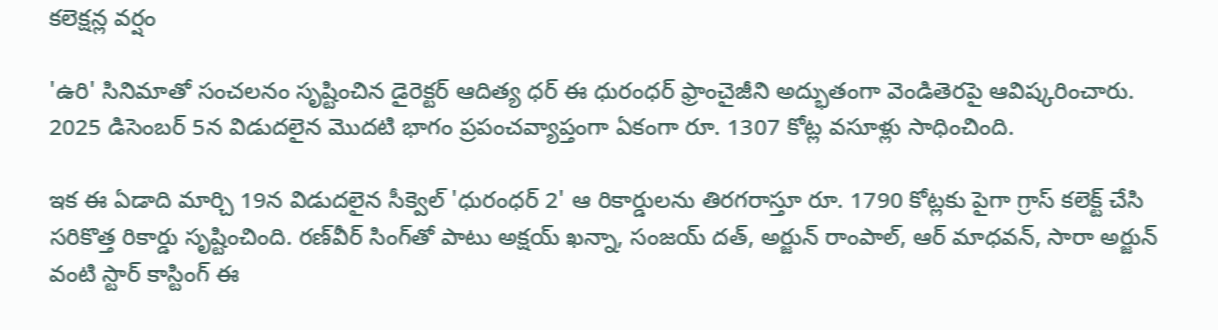కలెక్షన్ల వర్షం

'ఉరి' సినిమాతో సంచలనం సృష్టించిన డైరెక్టర్ ఆదిత్య ధర్ ఈ ధురంధర్ ఫ్రాంచైజీని అద్భుతంగా వెండితెరపై ఆవిష్కరించారు. 2025 డిసెంబర్ 5న విడుదలైన మొదటి భాగం ప్రపంచవ్యాప్తంగా ఏకంగా రూ. 1307 కోట్ల వసూళ్లు సాధించింది.

ఇక ఈ ఏడాది మార్చి 19న విడుదలైన సీక్వెల్ 'ధురంధర్ 2' ఆ రికార్డులను తిరగరాస్తూ రూ. 1790 కోట్లకు పైగా గ్రాస్ కలెక్ట్ చేసి సరికొత్త రికార్డు సృష్టించింది. రణ్‌వీర్ సింగ్‌తో పాటు అక్షయ్ ఖన్నా, సంజయ్ దత్, అర్జున్ రాంపాల్, ఆర్ మాధవన్, సారా అర్జున్ వంటి స్టార్ కాస్టింగ్ ఈ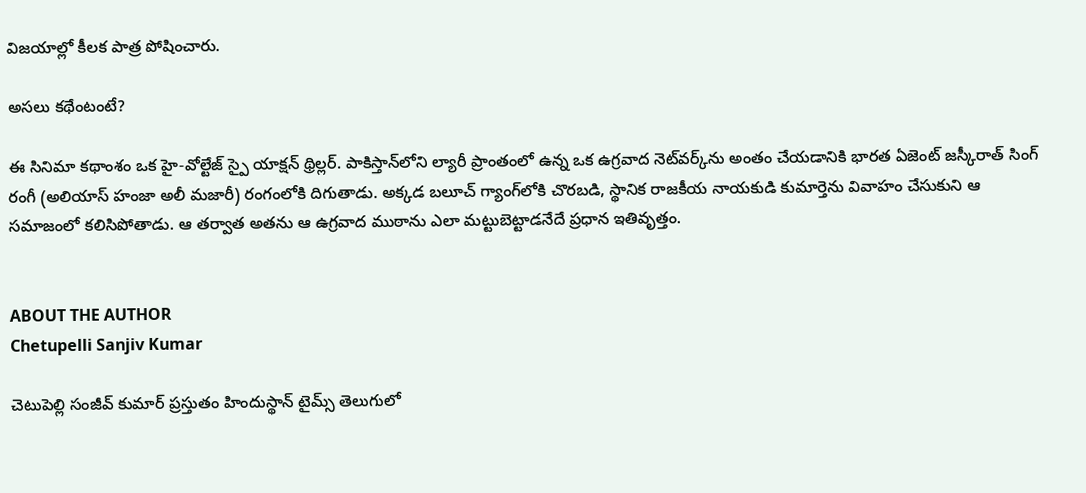విజయాల్లో కీలక పాత్ర పోషించారు.

అసలు కథేంటంటే?

ఈ సినిమా కథాంశం ఒక హై-వోల్టేజ్ స్పై యాక్షన్ థ్రిల్లర్. పాకిస్తాన్‌లోని ల్యారీ ప్రాంతంలో ఉన్న ఒక ఉగ్రవాద నెట్‌వర్క్‌ను అంతం చేయడానికి భారత ఏజెంట్ జస్కీరాత్ సింగ్ రంగీ (అలియాస్ హంజా అలీ మజారీ) రంగంలోకి దిగుతాడు. అక్కడ బలూచ్ గ్యాంగ్‌లోకి చొరబడి, స్థానిక రాజకీయ నాయకుడి కుమార్తెను వివాహం చేసుకుని ఆ సమాజంలో కలిసిపోతాడు. ఆ తర్వాత అతను ఆ ఉగ్రవాద ముఠాను ఎలా మట్టుబెట్టాడనేదే ప్రధాన ఇతివృత్తం.


ABOUT THE AUTHOR
Chetupelli Sanjiv Kumar

చెటుపెల్లి సంజీవ్ కుమార్ ప్రస్తుతం హిందుస్థాన్ టైమ్స్ తెలుగులో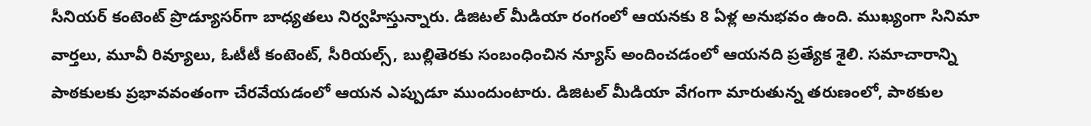సీనియర్ కంటెంట్ ప్రొడ్యూసర్‌గా బాధ్యతలు నిర్వహిస్తున్నారు. డిజిటల్ మీడియా రంగంలో ఆయనకు 8 ఏళ్ల అనుభవం ఉంది. ముఖ్యంగా సినిమా వార్తలు, మూవీ రివ్యూలు, ఓటీటీ కంటెంట్, సీరియల్స్, బుల్లితెరకు సంబంధించిన న్యూస్ అందించడంలో ఆయనది ప్రత్యేక శైలి. సమాచారాన్ని పాఠకులకు ప్రభావవంతంగా చేరవేయడంలో ఆయన ఎప్పుడూ ముందుంటారు. డిజిటల్ మీడియా వేగంగా మారుతున్న తరుణంలో, పాఠకుల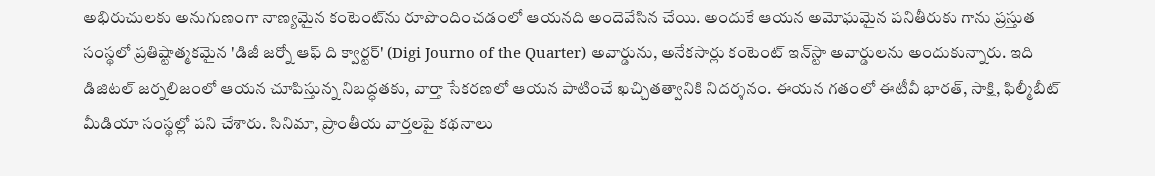అభిరుచులకు అనుగుణంగా నాణ్యమైన కంటెంట్‌ను రూపొందించడంలో ఆయనది అందెవేసిన చేయి. అందుకే ఆయన అమోఘమైన పనితీరుకు గాను ప్రస్తుత సంస్థలో ప్రతిష్టాత్మకమైన 'డిజీ జర్నో ఆఫ్ ది క్వార్టర్' (Digi Journo of the Quarter) అవార్డును, అనేకసార్లు కంటెంట్ ఇన్‌స్టా అవార్డులను అందుకున్నారు. ఇది డిజిటల్ జర్నలిజంలో ఆయన చూపిస్తున్న నిబద్ధతకు, వార్తా సేకరణలో ఆయన పాటించే ఖచ్చితత్వానికి నిదర్శనం. ఈయన గతంలో ఈటీవీ భారత్, సాక్షి, ఫిల్మీబీట్ మీడియా సంస్థల్లో పని చేశారు. సినిమా, ప్రాంతీయ వార్తలపై కథనాలు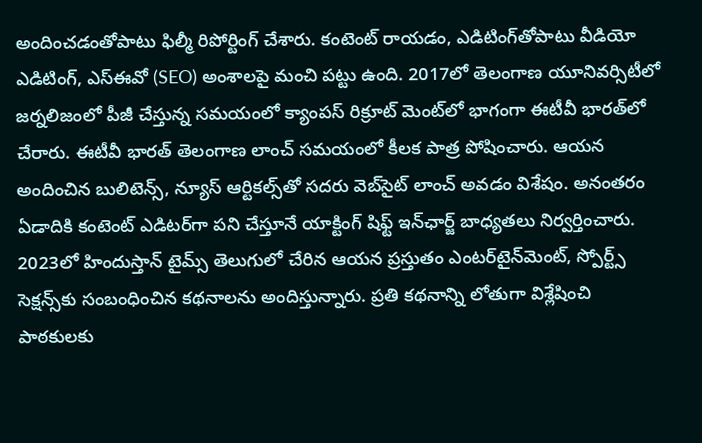అందించడంతోపాటు ఫిల్మీ రిపోర్టింగ్ చేశారు. కంటెంట్ రాయడం, ఎడిటింగ్‌తోపాటు వీడియో ఎడిటింగ్, ఎస్‌ఈవో (SEO) అంశాలపై మంచి పట్టు ఉంది. 2017లో తెలంగాణ యూనివర్సిటీలో జర్నలిజంలో పీజీ చేస్తున్న సమయంలో క్యాంపస్ రిక్రూట్ మెంట్‌లో భాగంగా ఈటీవీ భారత్‌లో చేరారు. ఈటీవీ భారత్ తెలంగాణ లాంచ్ సమయంలో కీలక పాత్ర పోషించారు. ఆయన అందించిన బులిటెన్స్, న్యూస్ ఆర్టికల్స్‌తో సదరు వెబ్‌సైట్ లాంచ్ అవడం విశేషం. అనంతరం ఏడాదికి కంటెంట్ ఎడిటర్‌గా పని చేస్తూనే యాక్టింగ్ షిఫ్ట్ ఇన్‌ఛార్జ్ బాధ్యతలు నిర్వర్తించారు. 2023లో హిందుస్తాన్ టైమ్స్ తెలుగులో చేరిన ఆయన ప్రస్తుతం ఎంటర్‌టైన్‌మెంట్, స్పోర్ట్స్ సెక్షన్స్‌కు సంబంధించిన కథనాలను అందిస్తున్నారు. ప్రతి కథనాన్ని లోతుగా విశ్లేషించి పాఠకులకు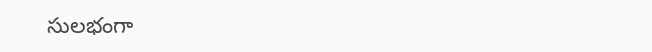సులభంగా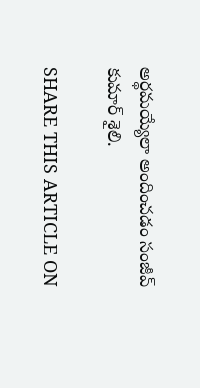అర్థమయ్యేలా అందించడం సంజీవ్ కుమార్ శైలి.

SHARE THIS ARTICLE ON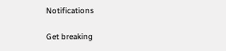Notifications

Get breaking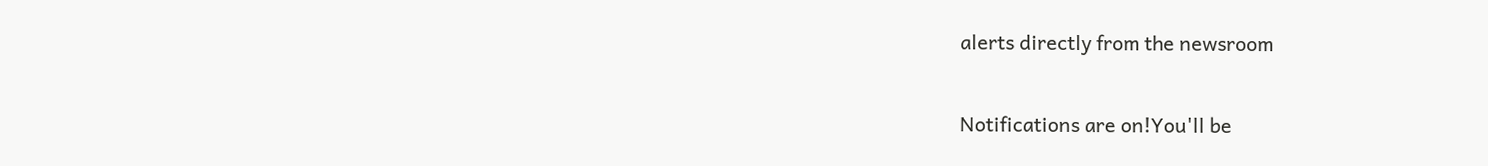alerts directly from the newsroom

Notifications are on!You'll be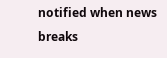notified when news breaks